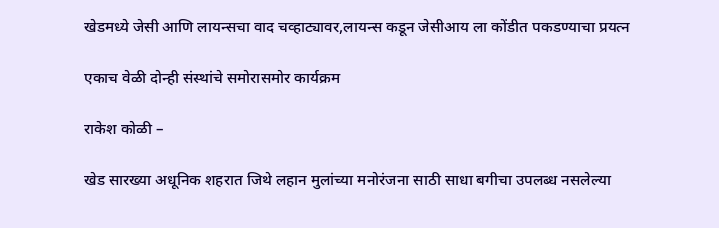खेडमध्ये जेसी आणि लायन्सचा वाद चव्हाट्यावर,लायन्स कडून जेसीआय ला कोंडीत पकडण्याचा प्रयत्न

एकाच वेळी दोन्ही संस्थांचे समोरासमोर कार्यक्रम

राकेश कोळी –

खेड सारख्या अधूनिक शहरात जिथे लहान मुलांच्या मनोरंजना साठी साधा बगीचा उपलब्ध नसलेल्या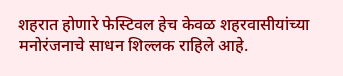शहरात होणारे फेस्टिवल हेच केवळ शहरवासीयांच्या मनोरंजनाचे साधन शिल्लक राहिले आहे.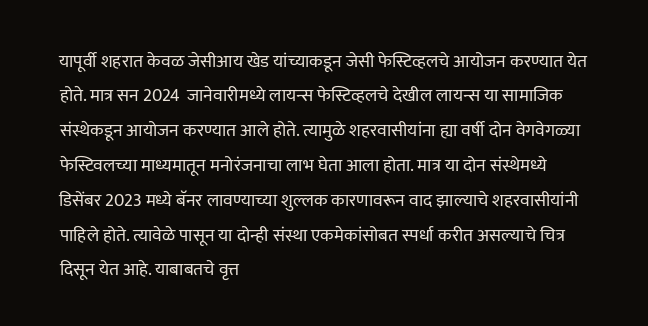यापूर्वी शहरात केवळ जेसीआय खेड यांच्याकडून जेसी फेस्टिव्हलचे आयोजन करण्यात येत होते. मात्र सन 2024  जानेवारीमध्ये लायन्स फेस्टिव्हलचे देखील लायन्स या सामाजिक संस्थेकडून आयोजन करण्यात आले होते. त्यामुळे शहरवासीयांना ह्या वर्षी दोन वेगवेगळ्या फेस्टिवलच्या माध्यमातून मनोरंजनाचा लाभ घेता आला होता. मात्र या दोन संस्थेमध्ये डिसेंबर 2023 मध्ये बॅनर लावण्याच्या शुल्लक कारणावरून वाद झाल्याचे शहरवासीयांनी पाहिले होते. त्यावेळे पासून या दोन्ही संस्था एकमेकांसोबत स्पर्धा करीत असल्याचे चित्र दिसून येत आहे. याबाबतचे वृत्त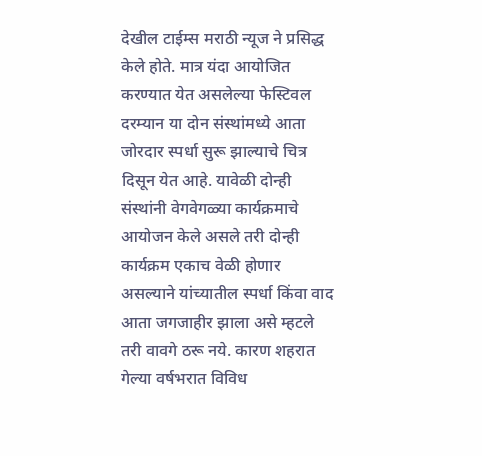देखील टाईम्स मराठी न्यूज ने प्रसिद्ध केले होते. मात्र यंदा आयोजित करण्यात येत असलेल्या फेस्टिवल दरम्यान या दोन संस्थांमध्ये आता जोरदार स्पर्धा सुरू झाल्याचे चित्र दिसून येत आहे. यावेळी दोन्ही संस्थांनी वेगवेगळ्या कार्यक्रमाचे आयोजन केले असले तरी दोन्ही कार्यक्रम एकाच वेळी होणार असल्याने यांच्यातील स्पर्धा किंवा वाद आता जगजाहीर झाला असे म्हटले तरी वावगे ठरू नये. कारण शहरात गेल्या वर्षभरात विविध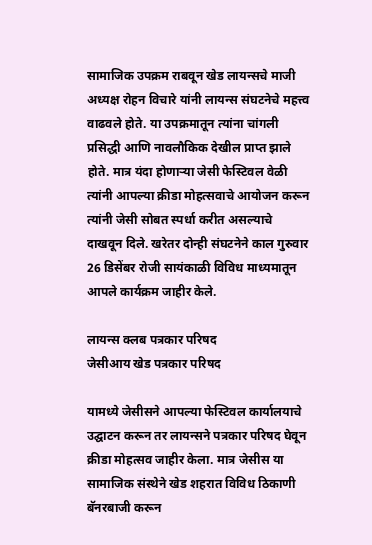सामाजिक उपक्रम राबवून खेड लायन्सचे माजी अध्यक्ष रोहन विचारे यांनी लायन्स संघटनेचे महत्त्व वाढवले होते. या उपक्रमातून त्यांना चांगली प्रसिद्धी आणि नावलौकिक देखील प्राप्त झाले होते. मात्र यंदा होणाऱ्या जेसी फेस्टिवल वेळी त्यांनी आपल्या क्रीडा मोहत्सवाचे आयोजन करून त्यांनी जेसी सोबत स्पर्धा करीत असल्याचे दाखवून दिले. खरेतर दोन्ही संघटनेने काल गुरुवार 26 डिसेंबर रोजी सायंकाळी विविध माध्यमातून आपले कार्यक्रम जाहीर केले.

लायन्स क्लब पत्रकार परिषद
जेसीआय खेड पत्रकार परिषद

यामध्ये जेसीसने आपल्या फेस्टिवल कार्यालयाचे उद्घाटन करून तर लायन्सने पत्रकार परिषद घेवून क्रीडा मोहत्सव जाहीर केला. मात्र जेसीस या सामाजिक संस्थेने खेड शहरात विविध ठिकाणी बॅनरबाजी करून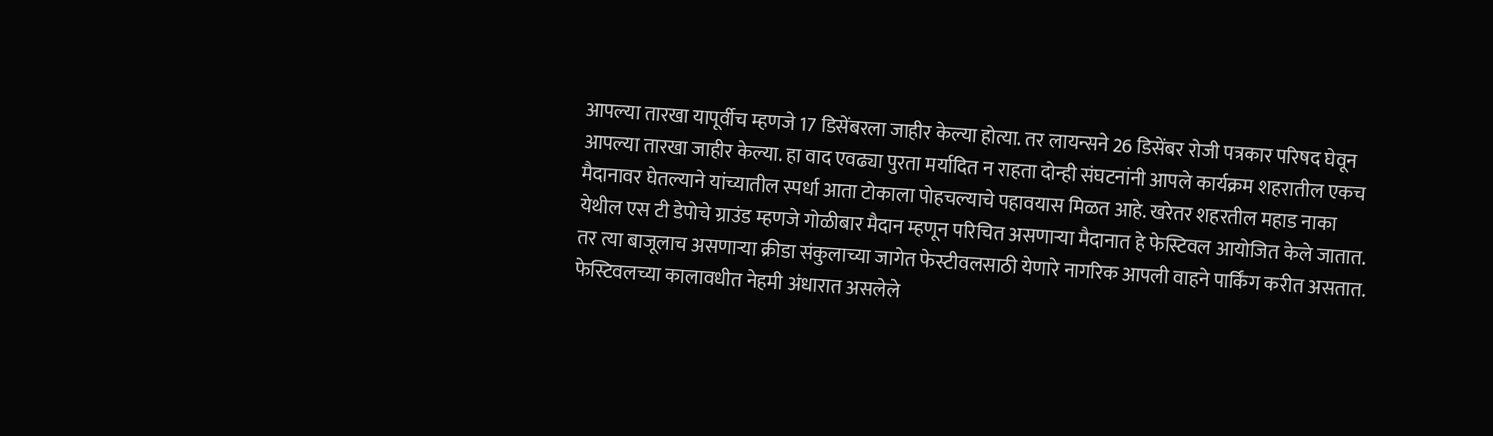आपल्या तारखा यापूर्वीच म्हणजे 17 डिसेंबरला जाहीर केल्या होत्या. तर लायन्सने 26 डिसेंबर रोजी पत्रकार परिषद घेवून आपल्या तारखा जाहीर केल्या. हा वाद एवढ्या पुरता मर्यादित न राहता दोन्ही संघटनांनी आपले कार्यक्रम शहरातील एकच मैदानावर घेतल्याने यांच्यातील स्पर्धा आता टोकाला पोहचल्याचे पहावयास मिळत आहे. खरेतर शहरतील महाड नाका येथील एस टी डेपोचे ग्राउंड म्हणजे गोळीबार मैदान म्हणून परिचित असणाऱ्या मैदानात हे फेस्टिवल आयोजित केले जातात. तर त्या बाजूलाच असणाऱ्या क्रीडा संकुलाच्या जागेत फेस्टीवलसाठी येणारे नागरिक आपली वाहने पार्किंग करीत असतात. फेस्टिवलच्या कालावधीत नेहमी अंधारात असलेले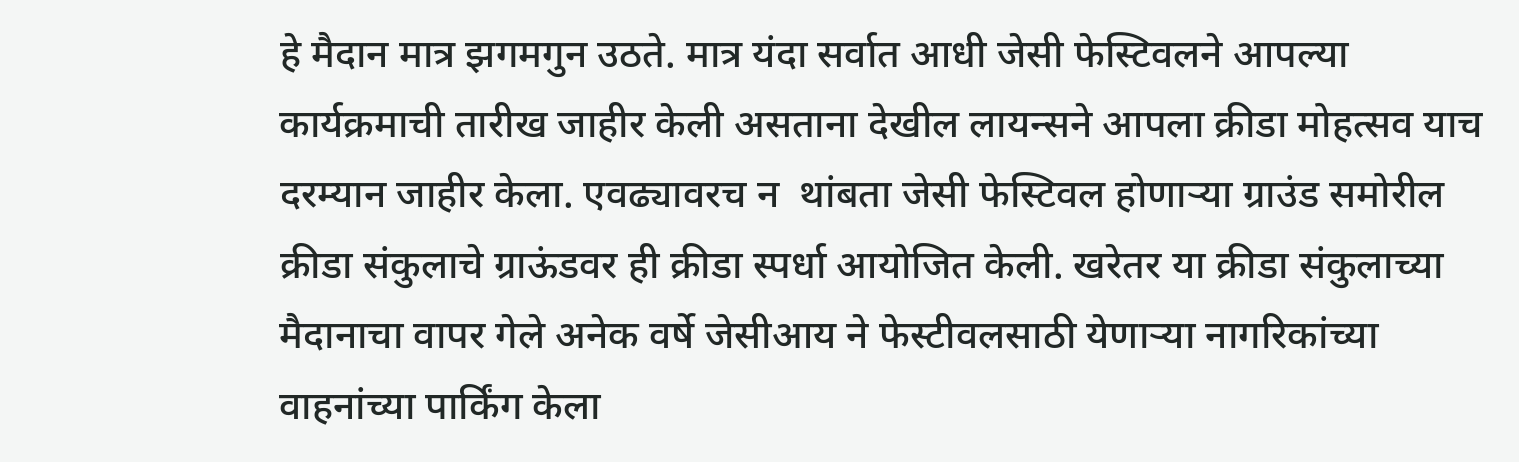हे मैदान मात्र झगमगुन उठते. मात्र यंदा सर्वात आधी जेसी फेस्टिवलने आपल्या कार्यक्रमाची तारीख जाहीर केली असताना देखील लायन्सने आपला क्रीडा मोहत्सव याच दरम्यान जाहीर केला. एवढ्यावरच न  थांबता जेसी फेस्टिवल होणाऱ्या ग्राउंड समोरील क्रीडा संकुलाचे ग्राऊंडवर ही क्रीडा स्पर्धा आयोजित केली. खरेतर या क्रीडा संकुलाच्या मैदानाचा वापर गेले अनेक वर्षे जेसीआय ने फेस्टीवलसाठी येणाऱ्या नागरिकांच्या वाहनांच्या पार्किंग केला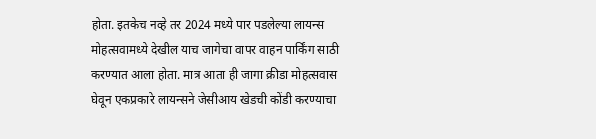होता. इतकेच नव्हे तर 2024 मध्ये पार पडलेल्या लायन्स मोहत्सवामध्ये देखील याच जागेचा वापर वाहन पार्किंग साठी करण्यात आला होता. मात्र आता ही जागा क्रीडा मोहत्सवास घेवून एकप्रकारे लायन्सने जेसीआय खेडची कोंडी करण्याचा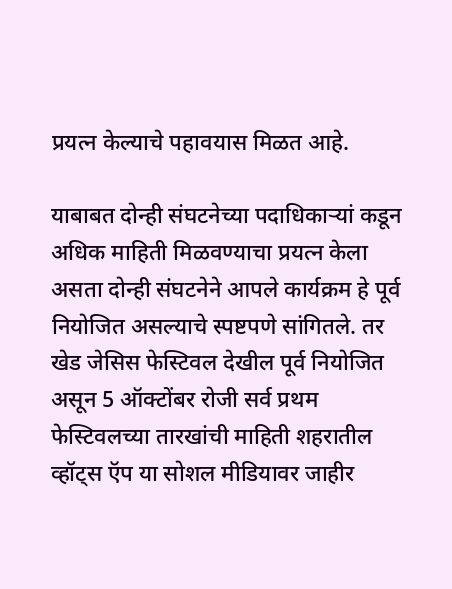प्रयत्न केल्याचे पहावयास मिळत आहे.

याबाबत दोन्ही संघटनेच्या पदाधिकाऱ्यां कडून अधिक माहिती मिळवण्याचा प्रयत्न केला असता दोन्ही संघटनेने आपले कार्यक्रम हे पूर्व नियोजित असल्याचे स्पष्टपणे सांगितले. तर खेड जेसिस फेस्टिवल देखील पूर्व नियोजित असून 5 ऑक्टोंबर रोजी सर्व प्रथम फेस्टिवलच्या तारखांची माहिती शहरातील व्हॉट्स ऍप या सोशल मीडियावर जाहीर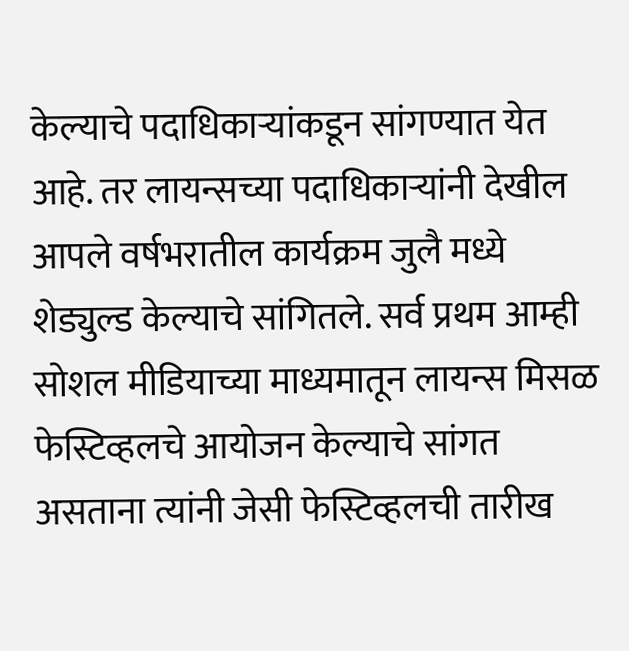केल्याचे पदाधिकाऱ्यांकडून सांगण्यात येत आहे. तर लायन्सच्या पदाधिकाऱ्यांनी देखील आपले वर्षभरातील कार्यक्रम जुलै मध्ये शेड्युल्ड केल्याचे सांगितले. सर्व प्रथम आम्ही सोशल मीडियाच्या माध्यमातून लायन्स मिसळ फेस्टिव्हलचे आयोजन केल्याचे सांगत असताना त्यांनी जेसी फेस्टिव्हलची तारीख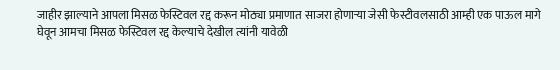जाहीर झाल्याने आपला मिसळ फेस्टिवल रद्द करून मोठ्या प्रमाणात साजरा होणाऱ्या जेसी फेस्टीवलसाठी आम्ही एक पाऊल मागे घेवून आमचा मिसळ फेस्टिवल रद्द केल्याचे देखील त्यांनी यावेळी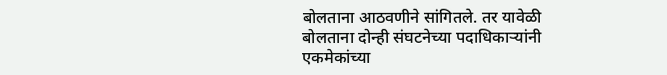बोलताना आठवणीने सांगितले. तर यावेळी बोलताना दोन्ही संघटनेच्या पदाधिकाऱ्यांनी एकमेकांच्या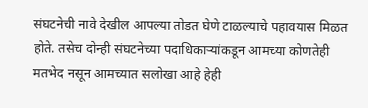संघटनेची नावे देखील आपल्या तोडत घेणे टाळल्याचे पहावयास मिळत होते. तसेच दोन्ही संघटनेच्या पदाधिकाऱ्यांकडून आमच्या कोणतेही मतभेद नसून आमच्यात सलोखा आहे हेही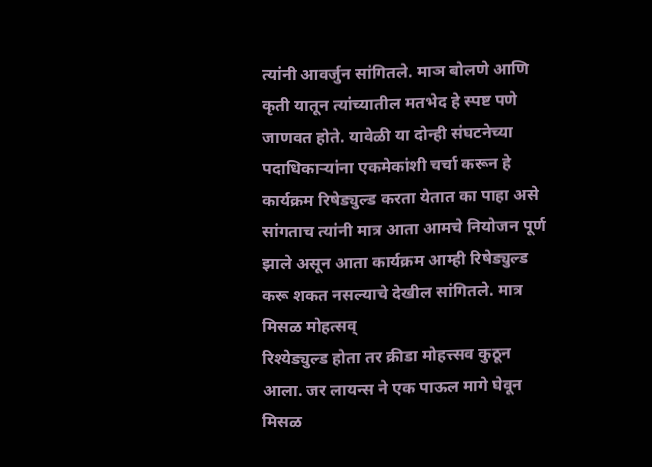त्यांनी आवर्जुन सांगितले. माञ बोलणे आणि कृती यातून त्यांच्यातील मतभेद हे स्पष्ट पणे जाणवत होते. यावेळी या दोन्ही संघटनेच्या पदाधिकाऱ्यांना एकमेकांशी चर्चा करून हे कार्यक्रम रिषेड्युल्ड करता येतात का पाहा असे सांगताच त्यांनी मात्र आता आमचे नियोजन पूर्ण झाले असून आता कार्यक्रम आम्ही रिषेड्युल्ड करू शकत नसल्याचे देखील सांगितले. मात्र मिसळ मोहत्सव्
रिश्येड्युल्ड होता तर क्रीडा मोहत्त्सव कुठून आला. जर लायन्स ने एक पाऊल मागे घेवून मिसळ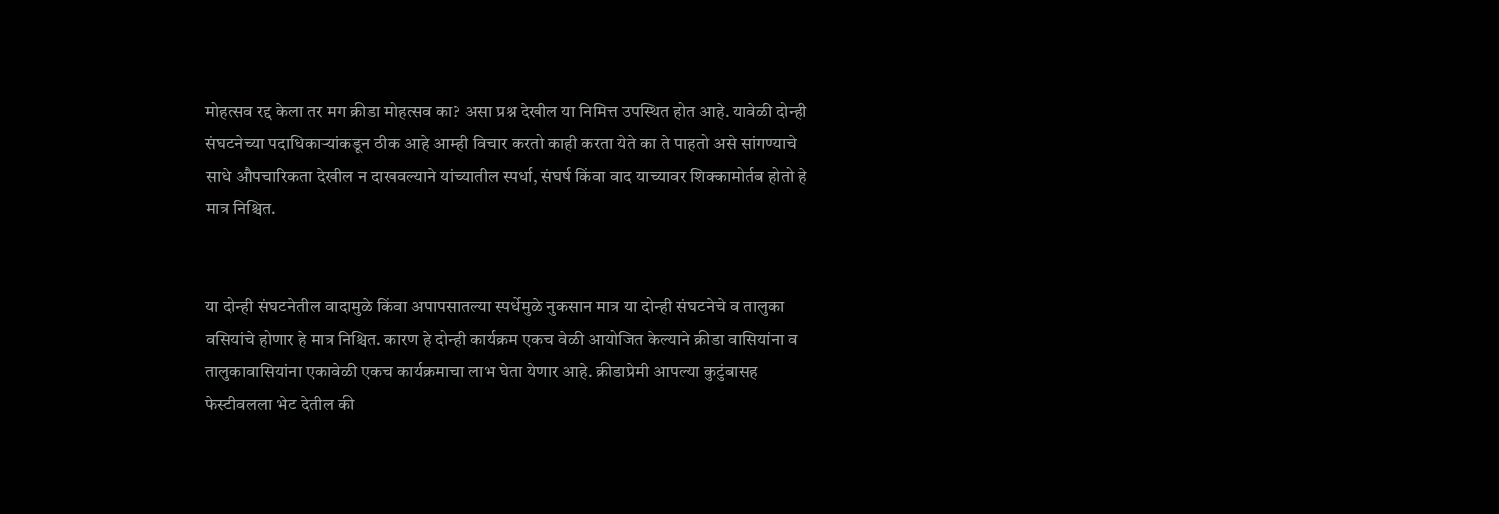मोहत्सव रद्द केला तर मग क्रीडा मोहत्सव का? असा प्रश्न देखील या निमित्त उपस्थित होत आहे. यावेळी दोन्ही संघटनेच्या पदाधिकाऱ्यांकडून ठीक आहे आम्ही विचार करतो काही करता येते का ते पाहतो असे सांगण्याचे  साधे औपचारिकता देखील न दाखवल्याने यांच्यातील स्पर्धा, संघर्ष किंवा वाद याच्यावर शिक्कामोर्तब होतो हे मात्र निश्चित.


या दोन्ही संघटनेतील वादामुळे किंवा अपापसातल्या स्पर्धेमुळे नुकसान मात्र या दोन्ही संघटनेचे व तालुका वसियांचे होणार हे मात्र निश्चित. कारण हे दोन्ही कार्यक्रम एकच वेळी आयोजित केल्याने क्रीडा वासियांना व तालुकावासियांना एकावेळी एकच कार्यक्रमाचा लाभ घेता येणार आहे. क्रीडाप्रेमी आपल्या कुटुंबासह फेस्टीवलला भेट देतील की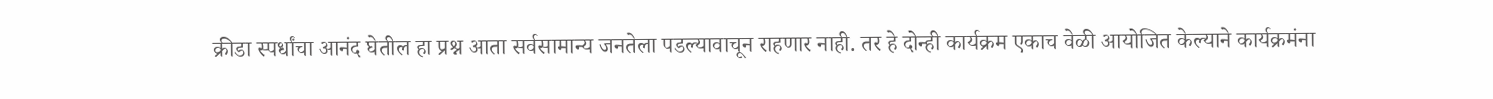क्रीडा स्पर्धांचा आनंद घेतील हा प्रश्न आता सर्वसामान्य जनतेला पडल्यावाचून राहणार नाही. तर हे दोन्ही कार्यक्रम एकाच वेळी आयोजित केल्याने कार्यक्रमंना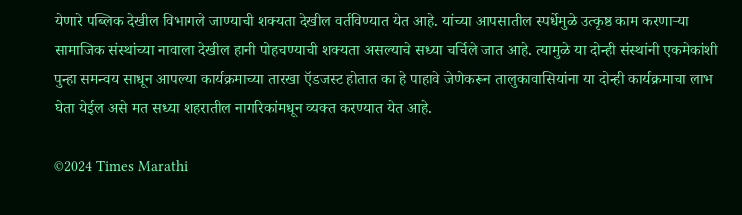येणारे पब्लिक देखील विभागले जाण्याची शक्यता देखील वर्तविण्यात येत आहे. यांच्या आपसातील स्पर्धेमुळे उत्कृष्ठ काम करणाऱ्या सामाजिक संस्थांच्या नावाला देखील हानी पोहचण्याची शक्यता असल्याचे सध्या चर्चिले जात आहे. त्यामुळे या दोन्ही संस्थांनी एकमेकांशी पुन्हा समन्वय साधून आपल्या कार्यक्रमाच्या तारखा ऍडजस्ट होतात का हे पाहावे जेणेकरून तालुकावासियांना या दोन्ही कार्यक्रमाचा लाभ घेता येईल असे मत सध्या शहरातील नागरिकांमधून व्यक्त करण्यात येत आहे.

©2024 Times Marathi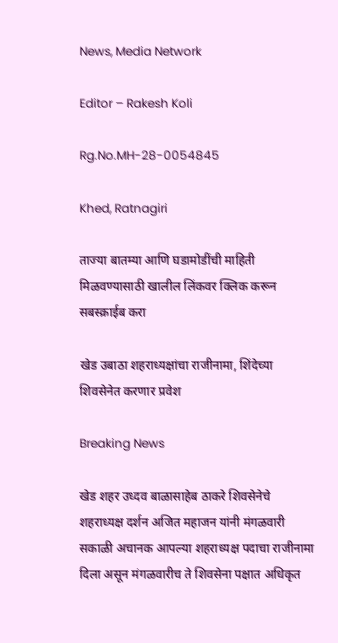News, Media Network

Editor – Rakesh Koli

Rg.No.MH-28-0054845

Khed, Ratnagiri

ताज्या बातम्या आणि घडामोडींची माहिती मिळवण्यासाठी खालील लिंकवर क्लिक करून सबस्क्राईब करा

खेड उबाठा शहराध्यक्षांचा राजीनामा, शिंदेच्या शिवसेनेत करणार प्रवेश

Breaking News

खेड शहर उध्दव बाळासाहेब ठाकरे शिवसेनेचे शहराध्यक्ष दर्शन अजित महाजन यांनी मंगळवारी सकाळी अचानक आपल्या शहराध्यक्ष पदाचा राजीनामा दिला असून मंगळवारीच ते शिवसेना पक्षात अधिकृत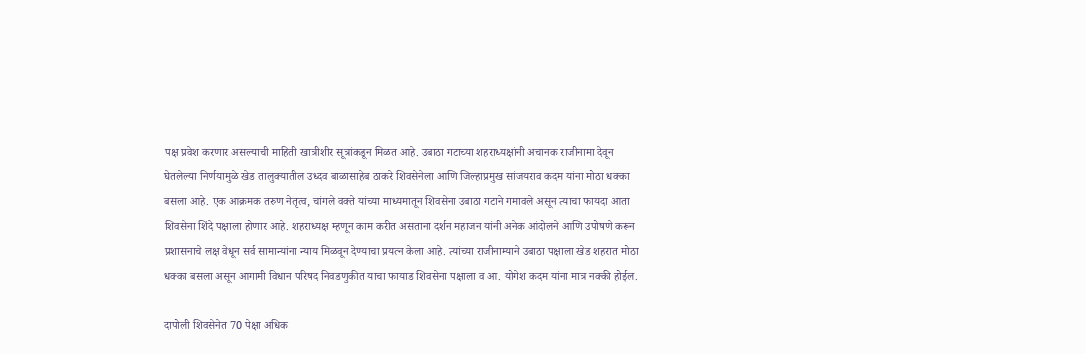पक्ष प्रवेश करणार असल्याची माहिती खात्रीशीर सूत्रांकडून मिळत आहे. उबाठा गटाच्या शहराध्यक्षांनी अचानक राजीनामा देवून घेतलेल्या निर्णयामुळे खेड तालुक्यातील उध्दव बाळासाहेब ठाकरे शिवसेनेला आणि जिल्हाप्रमुख सांजयराव कदम यांना मोठा धक्का बसला आहे. एक आक्रमक तरुण नेतृत्व, चांगले वक्ते यांच्या माध्यमातून शिवसेना उबाठा गटाने गमावले असून त्याचा फायदा आता शिवसेना शिंदे पक्षाला होणार आहे. शहराध्यक्ष म्हणून काम करीत असताना दर्शन महाजन यांनी अनेक आंदोलने आणि उपोषणे करून प्रशासनाचे लक्ष वेधून सर्व सामान्यांना न्याय मिळवून देण्याचा प्रयत्न केला आहे. त्यांच्या राजीनाम्याने उबाठा पक्षाला खेड शहरात मोठा धक्का बसला असून आगामी विधान परिषद निवडणुकीत याचा फायाड शिवसेना पक्षाला व आ. योगेश कदम यांना मात्र नक्की होईल.

दापोली शिवसेनेत 70 पेक्षा अधिक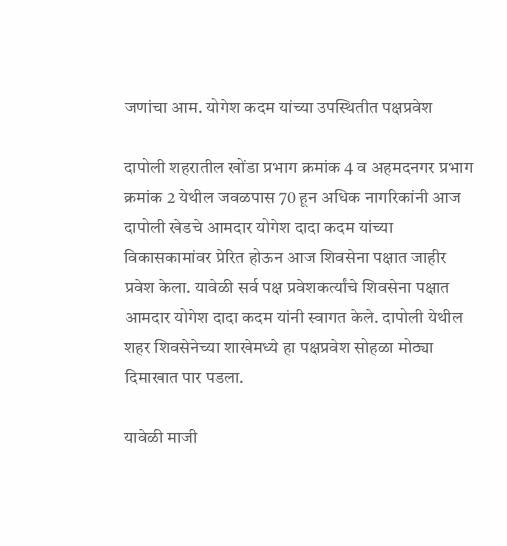जणांचा आम. योगेश कदम यांच्या उपस्थितीत पक्षप्रवेश

दापोली शहरातील खोंडा प्रभाग क्रमांक 4 व अहमदनगर प्रभाग क्रमांक 2 येथील जवळपास 70 हून अधिक नागरिकांनी आज दापोली खेडचे आमदार योगेश दादा कदम यांच्या विकासकामांवर प्रेरित होऊन आज शिवसेना पक्षात जाहीर प्रवेश केला. यावेळी सर्व पक्ष प्रवेशकर्त्यांचे शिवसेना पक्षात आमदार योगेश दादा कदम यांनी स्वागत केले. दापोली येथील शहर शिवसेनेच्या शाखेमध्ये हा पक्षप्रवेश सोहळा मोठ्या दिमाखात पार पडला.

यावेळी माजी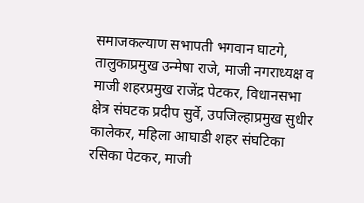समाजकल्याण सभापती भगवान घाटगे, तालुकाप्रमुख उन्मेषा राजे, माजी नगराध्यक्ष व माजी शहरप्रमुख राजेंद्र पेटकर, विधानसभा क्षेत्र संघटक प्रदीप सुर्वे, उपजिल्हाप्रमुख सुधीर कालेकर, महिला आघाडी शहर संघटिका रसिका पेटकर, माजी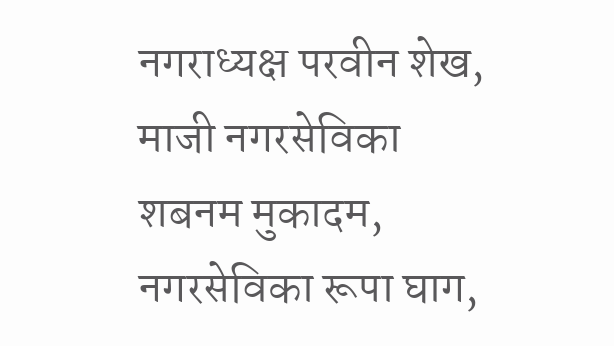नगराध्यक्ष परवीन शेख, माजी नगरसेविका शबनम मुकादम, नगरसेविका रूपा घाग,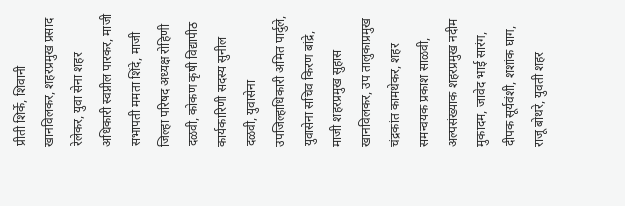प्रीती शिर्के, शिवानी खानविलकर, शहरप्रमुख प्रसाद रेलेकर, युवा सेना शहर अधिकारी स्वप्नील पारकर, माजी सभापती ममता शिंदे, माजी जिल्हा परिषद अध्यक्ष रोहिणी दळवी, कोकण कृषी विद्यापीठ कार्यकारिणी सदस्य सुनील दळवी, युवासेना उपजिल्हाधिकारी अमित पार्दुले, युवासेना सचिव किरण बांद्रे, माजी शहरप्रमुख सुहास खानविलकर, उप तालुकाप्रमुख चंद्रकांत कामथेकर, शहर समन्वयक प्रकाश साळवी, अल्पसंख्याक शहरप्रमुख नदीम मुकादम, जावेद भाई सारंग, दीपक सूर्यवंशी, शशांक घाग, राजू बोथरे, युवती शहर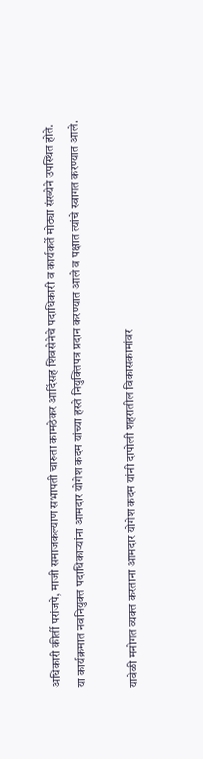अधिकारी कीर्ती परांजपे, माजी समाजकल्याण सभापती चारुता कामठेकर आदिंसह शिवसेनेचे पदाधिकारी व कार्यकर्ते मोठ्या संख्येने उपस्थित होते.
या कार्यक्रमात नवनियुक्त पदाधिकाऱ्यांना आमदार योगेश कदम यांच्या हस्ते नियुक्तिपत्र प्रदान करण्यात आले व पक्षात त्यांचे स्वागत करण्यात आले.

यावेळी मनोगत व्यक्त करताना आमदार योगेश कदम यांनी दापोली शहरातील विकासकामांवर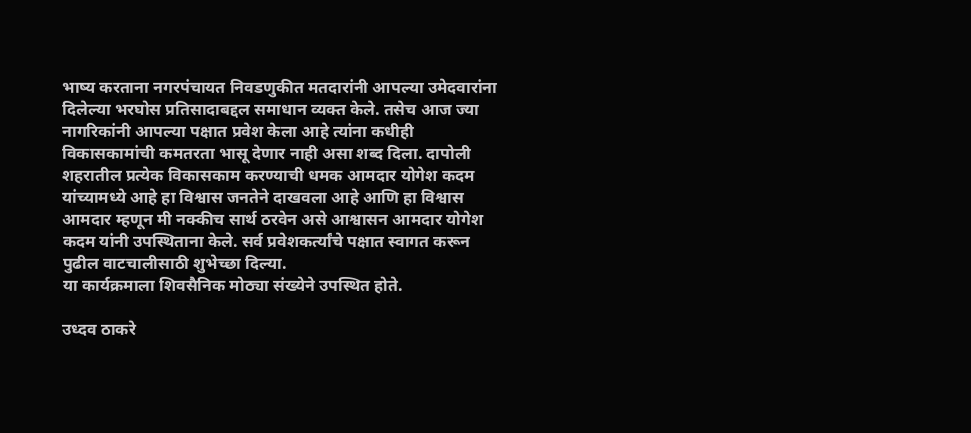भाष्य करताना नगरपंचायत निवडणुकीत मतदारांनी आपल्या उमेदवारांना दिलेल्या भरघोस प्रतिसादाबद्दल समाधान व्यक्त केले. तसेच आज ज्या नागरिकांनी आपल्या पक्षात प्रवेश केला आहे त्यांना कधीही विकासकामांची कमतरता भासू देणार नाही असा शब्द दिला. दापोली शहरातील प्रत्येक विकासकाम करण्याची धमक आमदार योगेश कदम यांच्यामध्ये आहे हा विश्वास जनतेने दाखवला आहे आणि हा विश्वास आमदार म्हणून मी नक्कीच सार्थ ठरवेन असे आश्वासन आमदार योगेश कदम यांनी उपस्थिताना केले. सर्व प्रवेशकर्त्यांचे पक्षात स्वागत करून पुढील वाटचालीसाठी शुभेच्छा दिल्या.
या कार्यक्रमाला शिवसैनिक मोठ्या संख्येने उपस्थित होते.

उध्दव ठाकरे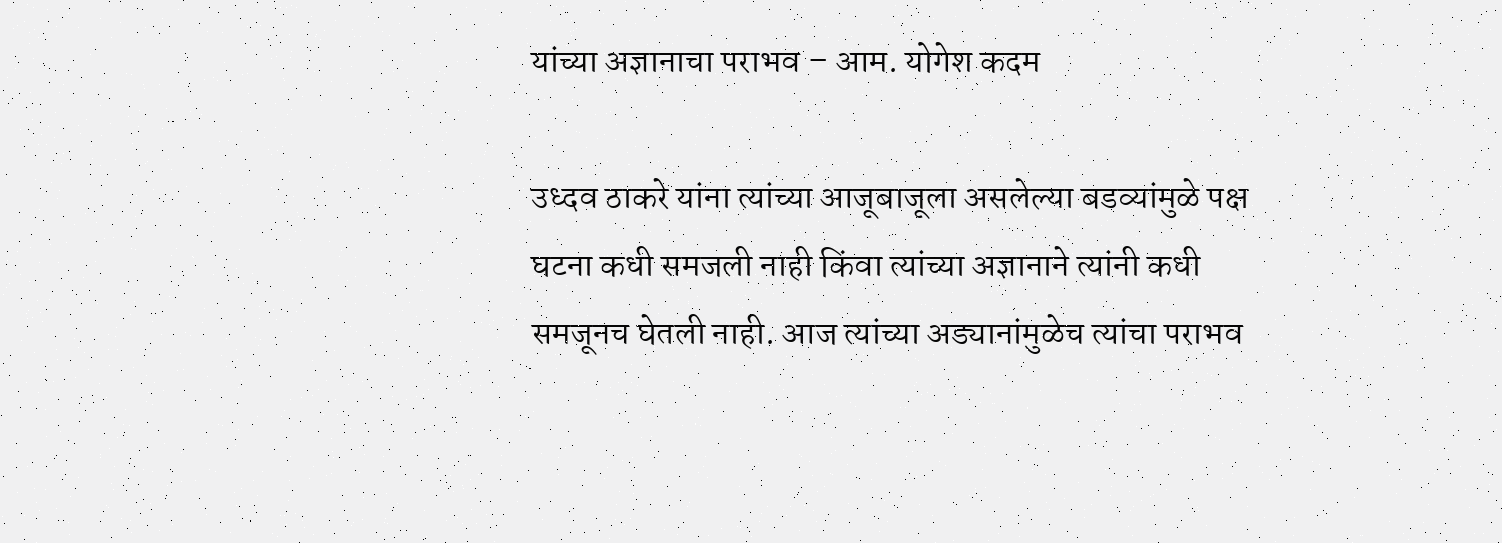यांच्या अज्ञानाचा पराभव – आम. योगेश कदम

उध्दव ठाकरे यांना त्यांच्या आजूबाजूला असलेल्या बडव्यांमुळे पक्ष घटना कधी समजली नाही किंवा त्यांच्या अज्ञानाने त्यांनी कधी समजूनच घेतली नाही. आज त्यांच्या अड्यानांमुळेच त्यांचा पराभव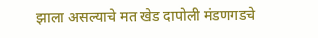झाला असल्याचे मत खेड दापोली मंडणगडचे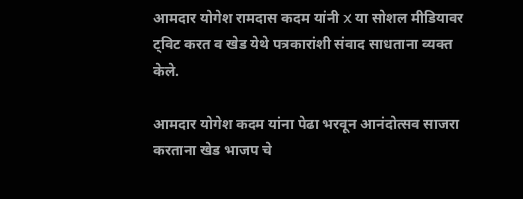आमदार योगेश रामदास कदम यांनी X या सोशल मीडियावर ट्विट करत व खेड येथे पत्रकारांशी संवाद साधताना व्यक्त केले.

आमदार योगेश कदम यांना पेढा भरवून आनंदोत्सव साजरा करताना खेड भाजप चे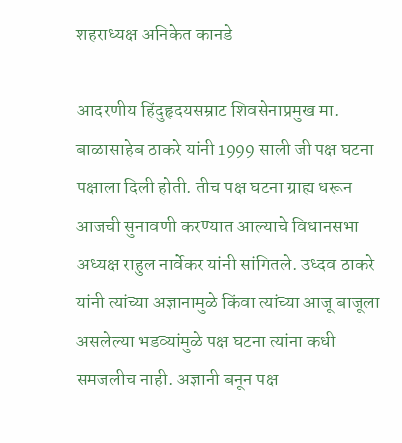शहराध्यक्ष अनिकेत कानडे

आदरणीय हिंदुहृदयसम्राट शिवसेनाप्रमुख मा. बाळासाहेब ठाकरे यांनी 1999 साली जी पक्ष घटना पक्षाला दिली होती. तीच पक्ष घटना ग्राह्य धरून आजची सुनावणी करण्यात आल्याचे विधानसभा अध्यक्ष राहुल नार्वेकर यांनी सांगितले. उध्दव ठाकरे यांनी त्यांच्या अज्ञानामुळे किंवा त्यांच्या आजू बाजूला असलेल्या भडव्यांमुळे पक्ष घटना त्यांना कधी समजलीच नाही. अज्ञानी बनून पक्ष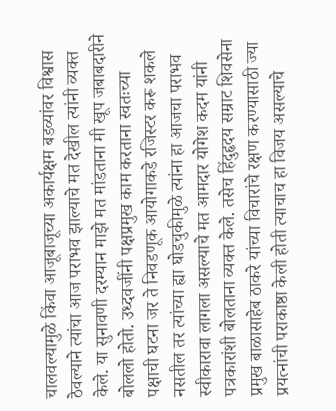चालवल्यामुळे किंवा आजूबाजूच्या अकार्यक्षम बडव्यांवर विश्वास ठेवल्याने त्यांचा आज पराभव झाल्याचे मत देखील त्यांनी व्यक्त केले. या सुनावणी दरम्यान माझे मत मांडताना मी खूप जबाबदारीने बोललो होतो. उध्दवजींनी पक्षप्रमुख काम करताना स्वतःच्या पक्षाची घटना जर ते निवडणूक आयोगाकडे रजिस्टर करू शकले नसतील तर त्यांच्या ह्या घोडचुकीमुळे त्यांना हा आजचा पराभव स्वीकारावा लागला असल्याचे मत आमदार योगेश कदम यांनी पत्रकारांशी बोलताना व्यक्त केले. तसेच हिंदुहृदय सम्राट शिवसेना प्रमुख बाळासाहेब ठाकरे यांच्या विचारांचे रक्षण करण्यासाठी ज्या प्रयत्नांची पराकाष्ठा केली होती त्याचाच हा विजय असल्याचे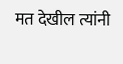मत देखील त्यांनी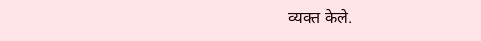व्यक्त केले.